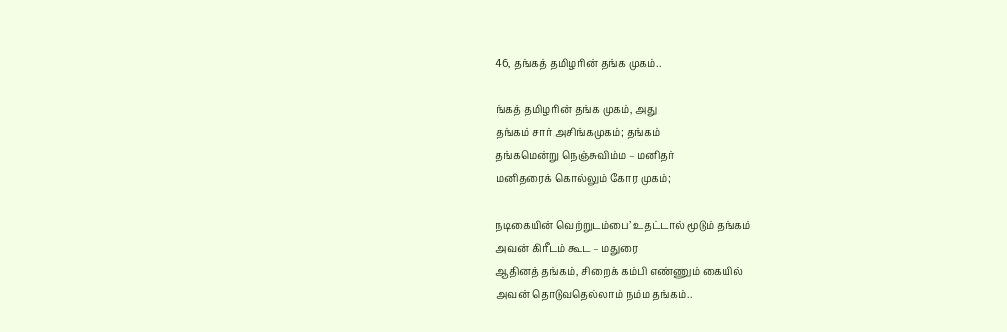46, தங்கத் தமிழரின் தங்க முகம்..

ங்கத் தமிழரின் தங்க முகம், அது
தங்கம் சார் அசிங்கமுகம்; தங்கம்
தங்கமென்று நெஞ்சுவிம்ம – மனிதர்
மனிதரைக் கொல்லும் கோர முகம்;

நடிகையின் வெற்றுடம்பை’ உதட்டால் மூடும் தங்கம்
அவன் கிரீடம் கூட – மதுரை
ஆதினத் தங்கம், சிறைக் கம்பி எண்ணும் கையில்
அவன் தொடுவதெல்லாம் நம்ம தங்கம்..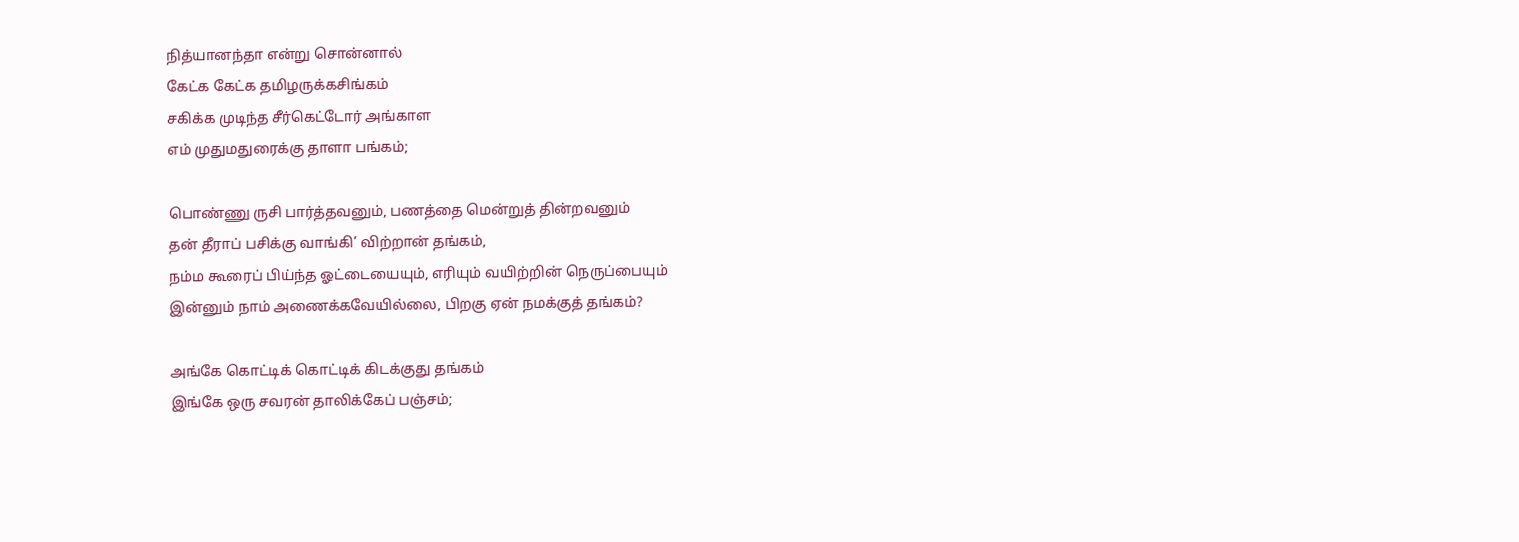நித்யானந்தா என்று சொன்னால்
கேட்க கேட்க தமிழருக்கசிங்கம்
சகிக்க முடிந்த சீர்கெட்டோர் அங்காள
எம் முதுமதுரைக்கு தாளா பங்கம்;

பொண்ணு ருசி பார்த்தவனும், பணத்தை மென்றுத் தின்றவனும்
தன் தீராப் பசிக்கு வாங்கி’ விற்றான் தங்கம்,
நம்ம கூரைப் பிய்ந்த ஓட்டையையும், எரியும் வயிற்றின் நெருப்பையும்
இன்னும் நாம் அணைக்கவேயில்லை, பிறகு ஏன் நமக்குத் தங்கம்?

அங்கே கொட்டிக் கொட்டிக் கிடக்குது தங்கம்
இங்கே ஒரு சவரன் தாலிக்கேப் பஞ்சம்;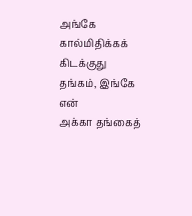அங்கே
கால்மிதிக்கக் கிடக்குது தங்கம், இங்கே என்
அக்கா தங்கைத்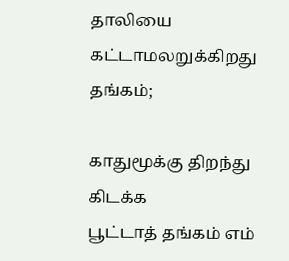தாலியை கட்டாமலறுக்கிறது தங்கம்;

காதுமூக்கு திறந்து கிடக்க
பூட்டாத் தங்கம் எம்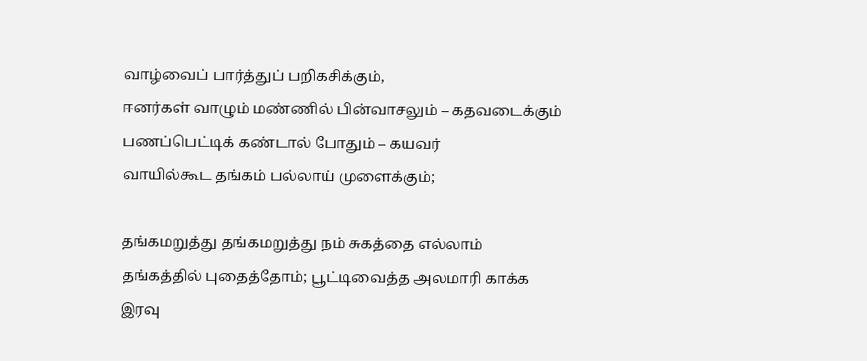வாழ்வைப் பார்த்துப் பறிகசிக்கும்,
ஈனர்கள் வாழும் மண்ணில் பின்வாசலும் – கதவடைக்கும்
பணப்பெட்டிக் கண்டால் போதும் – கயவர்
வாயில்கூட தங்கம் பல்லாய் முளைக்கும்;

தங்கமறுத்து தங்கமறுத்து நம் சுகத்தை எல்லாம்
தங்கத்தில் புதைத்தோம்; பூட்டிவைத்த அலமாரி காக்க
இரவு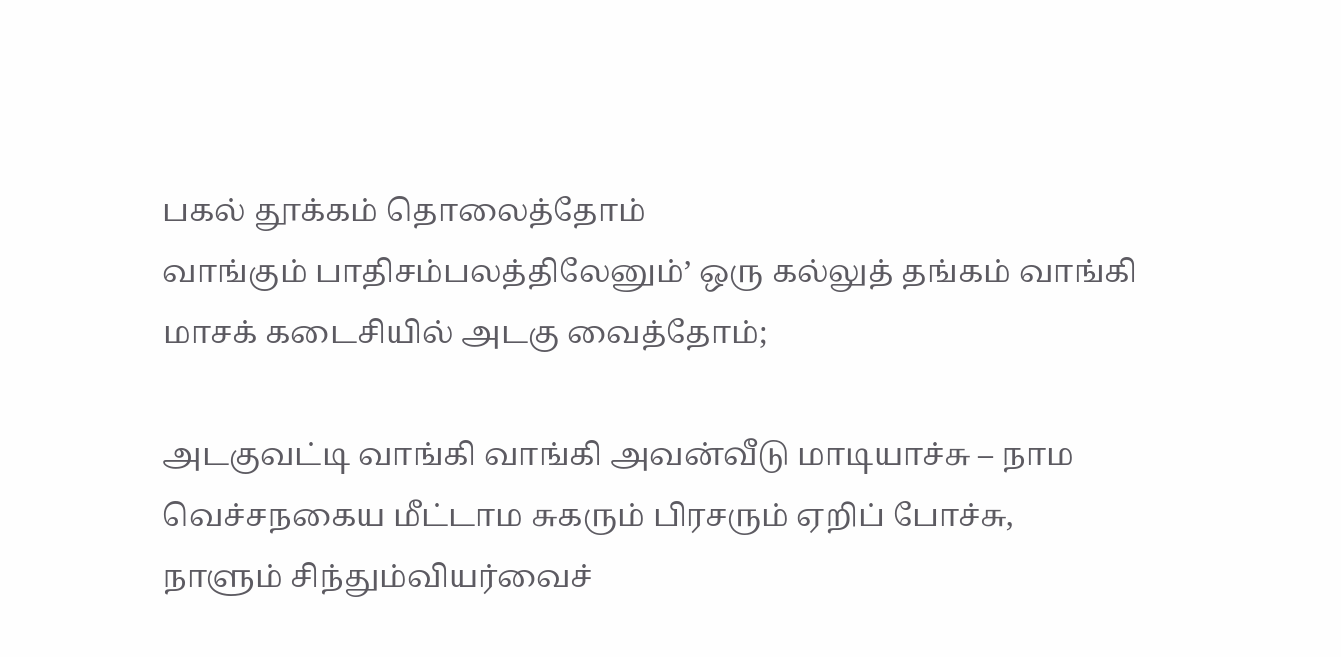பகல் தூக்கம் தொலைத்தோம்
வாங்கும் பாதிசம்பலத்திலேனும்’ ஒரு கல்லுத் தங்கம் வாங்கி
மாசக் கடைசியில் அடகு வைத்தோம்;

அடகுவட்டி வாங்கி வாங்கி அவன்வீடு மாடியாச்சு – நாம
வெச்சநகைய மீட்டாம சுகரும் பிரசரும் ஏறிப் போச்சு,
நாளும் சிந்தும்வியர்வைச்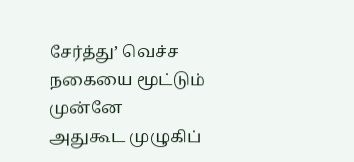சேர்த்து’ வெச்ச நகையை மூட்டும் முன்னே
அதுகூட முழுகிப்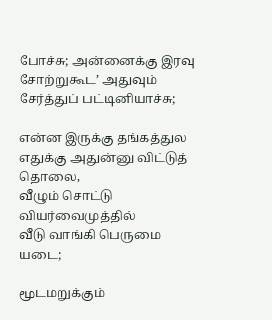போச்சு; அன்னைக்கு இரவு
சோற்றுகூட’ அதுவும் சேர்த்துப் பட்டினியாச்சு;

என்ன இருக்கு தங்கத்துல
எதுக்கு அதுன்னு விட்டுத் தொலை,
வீழும் சொட்டு வியர்வைமுத்தில்
வீடு வாங்கி பெருமை யடை;

மூடமறுக்கும்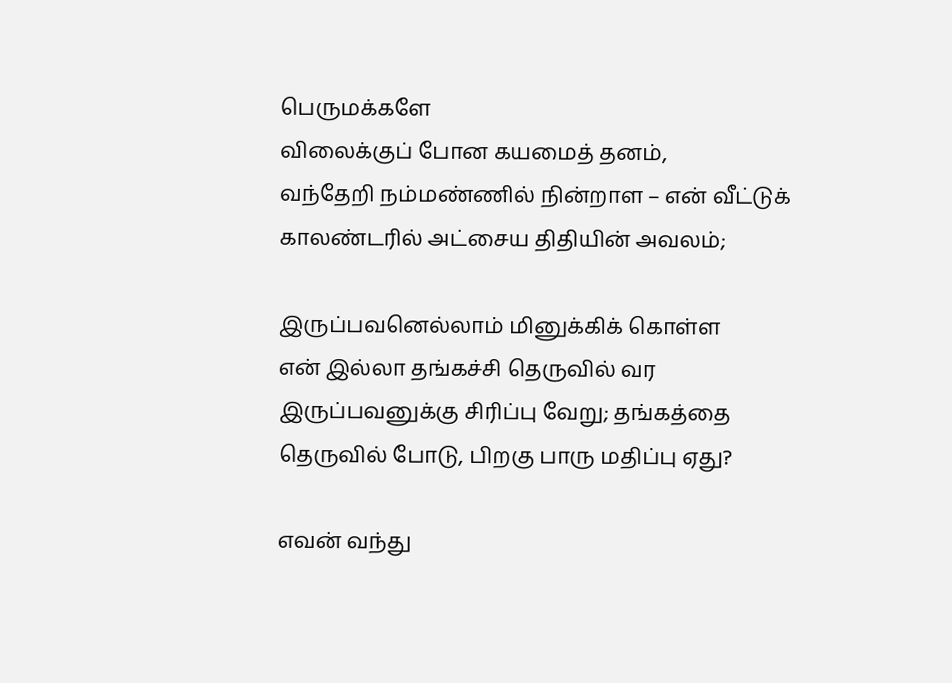பெருமக்களே
விலைக்குப் போன கயமைத் தனம்,
வந்தேறி நம்மண்ணில் நின்றாள – என் வீட்டுக்
காலண்டரில் அட்சைய திதியின் அவலம்;

இருப்பவனெல்லாம் மினுக்கிக் கொள்ள
என் இல்லா தங்கச்சி தெருவில் வர
இருப்பவனுக்கு சிரிப்பு வேறு; தங்கத்தை
தெருவில் போடு, பிறகு பாரு மதிப்பு ஏது?

எவன் வந்து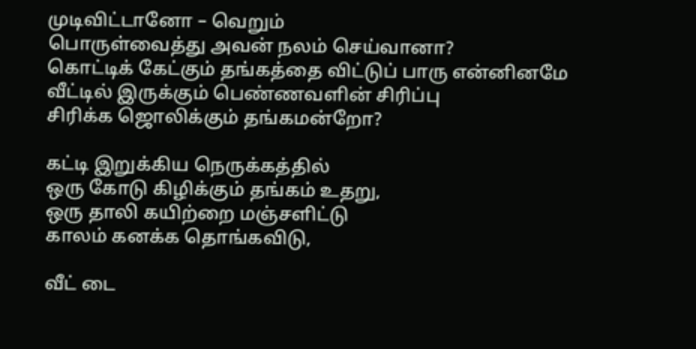முடிவிட்டானோ – வெறும்
பொருள்வைத்து அவன் நலம் செய்வானா?
கொட்டிக் கேட்கும் தங்கத்தை விட்டுப் பாரு என்னினமே
வீட்டில் இருக்கும் பெண்ணவளின் சிரிப்பு
சிரிக்க ஜொலிக்கும் தங்கமன்றோ?

கட்டி இறுக்கிய நெருக்கத்தில்
ஒரு கோடு கிழிக்கும் தங்கம் உதறு,
ஒரு தாலி கயிற்றை மஞ்சளிட்டு
காலம் கனக்க தொங்கவிடு,

வீட் டை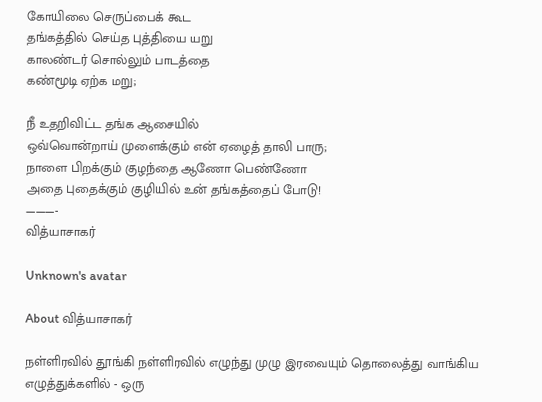கோயிலை செருப்பைக் கூட
தங்கத்தில் செய்த புத்தியை யறு
காலண்டர் சொல்லும் பாடத்தை
கண்மூடி ஏற்க மறு;

நீ உதறிவிட்ட தங்க ஆசையில்
ஒவ்வொன்றாய் முளைக்கும் என் ஏழைத் தாலி பாரு;
நாளை பிறக்கும் குழந்தை ஆணோ பெண்ணோ
அதை புதைக்கும் குழியில் உன் தங்கத்தைப் போடு!
———-
வித்யாசாகர்

Unknown's avatar

About வித்யாசாகர்

நள்ளிரவில் தூங்கி நள்ளிரவில் எழுந்து முழு இரவையும் தொலைத்து வாங்கிய எழுத்துக்களில் - ஒரு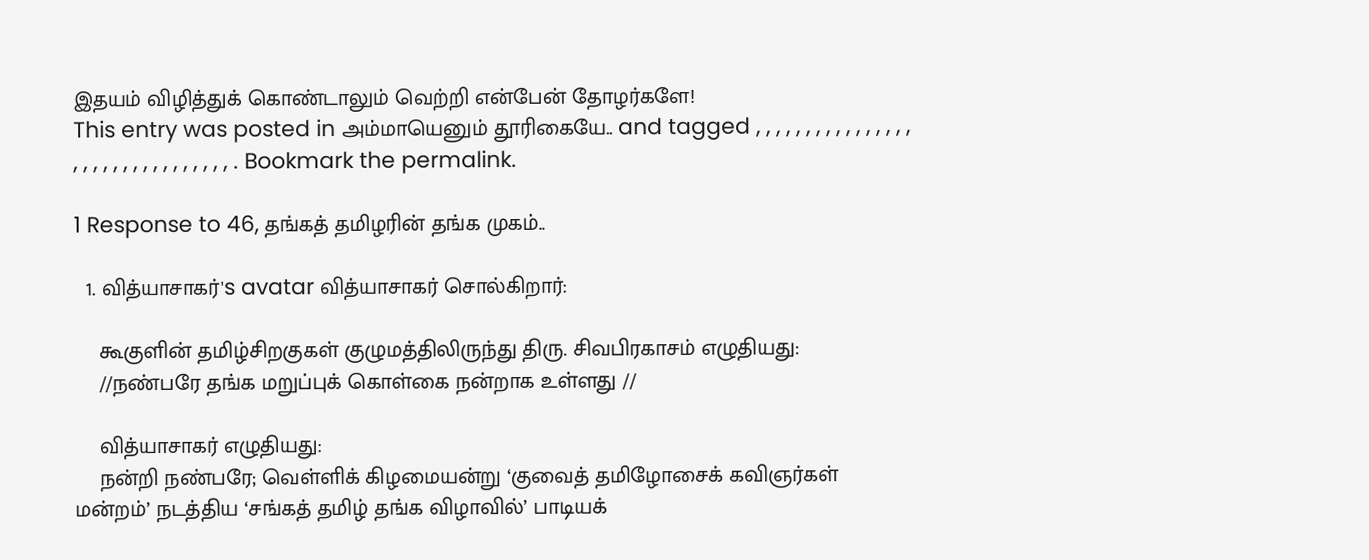இதயம் விழித்துக் கொண்டாலும் வெற்றி என்பேன் தோழர்களே!
This entry was posted in அம்மாயெனும் தூரிகையே.. and tagged , , , , , , , , , , , , , , , , , , , , , , , , , , , , , , , , . Bookmark the permalink.

1 Response to 46, தங்கத் தமிழரின் தங்க முகம்..

  1. வித்யாசாகர்'s avatar வித்யாசாகர் சொல்கிறார்:

    கூகுளின் தமிழ்சிறகுகள் குழுமத்திலிருந்து திரு. சிவபிரகாசம் எழுதியது:
    //நண்பரே தங்க மறுப்புக் கொள்கை நன்றாக உள்ளது //

    வித்யாசாகர் எழுதியது:
    நன்றி நண்பரே; வெள்ளிக் கிழமையன்று ‘குவைத் தமிழோசைக் கவிஞர்கள் மன்றம்’ நடத்திய ‘சங்கத் தமிழ் தங்க விழாவில்’ பாடியக்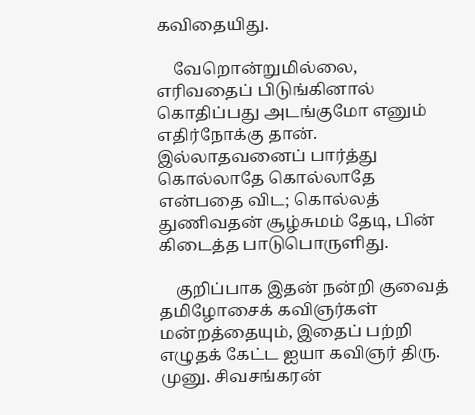கவிதையிது.

    வேறொன்றுமில்லை, எரிவதைப் பிடுங்கினால் கொதிப்பது அடங்குமோ எனும் எதிர்நோக்கு தான். இல்லாதவனைப் பார்த்து கொல்லாதே கொல்லாதே என்பதை விட; கொல்லத் துணிவதன் சூழ்சுமம் தேடி, பின் கிடைத்த பாடுபொருளிது.

    குறிப்பாக இதன் நன்றி குவைத் தமிழோசைக் கவிஞர்கள் மன்றத்தையும், இதைப் பற்றி எழுதக் கேட்ட ஐயா கவிஞர் திரு. முனு. சிவசங்கரன்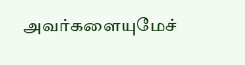அவர்களையுமேச்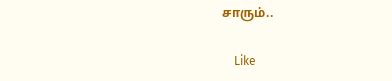சாரும்..

    Like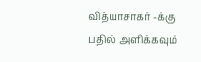வித்யாசாகர் -க்கு பதில் அளிக்கவும்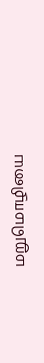மறுமொழியை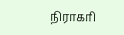நிராகரி